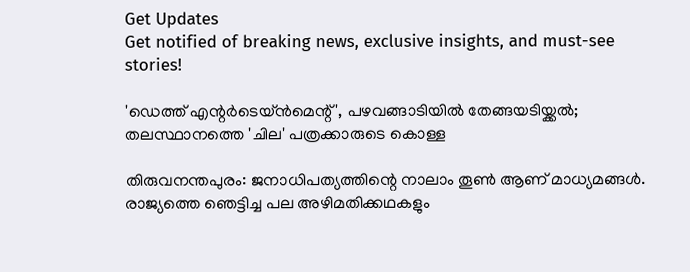Get Updates
Get notified of breaking news, exclusive insights, and must-see stories!

'ഡെത്ത് എന്റര്‍ടെയ്ന്‍മെന്റ്', പഴവങ്ങാടിയില്‍ തേങ്ങയടിയ്ക്കല്‍; തലസ്ഥാനത്തെ 'ചില' പത്രക്കാരുടെ കൊള്ള

തിരുവനന്തപുരം: ജനാധിപത്യത്തിന്റെ നാലാം തൂണ്‍ ആണ് മാധ്യമങ്ങള്‍. രാജ്യത്തെ ഞെട്ടിച്ച പല അഴിമതിക്കഥകളും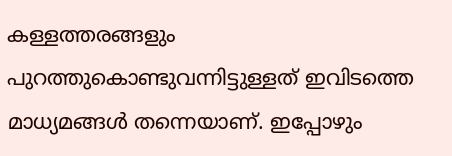കള്ളത്തരങ്ങളും പുറത്തുകൊണ്ടുവന്നിട്ടുള്ളത് ഇവിടത്തെ മാധ്യമങ്ങള്‍ തന്നെയാണ്. ഇപ്പോഴും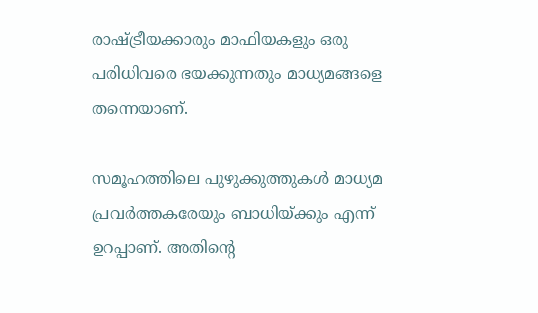രാഷ്ട്രീയക്കാരും മാഫിയകളും ഒരു പരിധിവരെ ഭയക്കുന്നതും മാധ്യമങ്ങളെ തന്നെയാണ്.

സമൂഹത്തിലെ പുഴുക്കുത്തുകള്‍ മാധ്യമ പ്രവര്‍ത്തകരേയും ബാധിയ്ക്കും എന്ന് ഉറപ്പാണ്. അതിന്റെ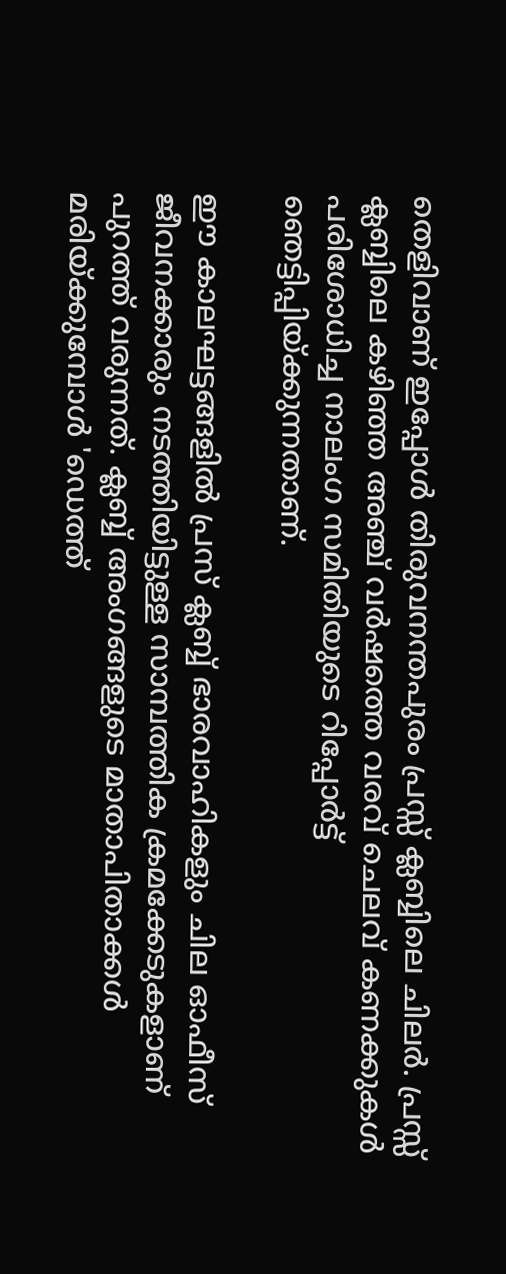തെളിവാണ് ഇപ്പോള്‍ തിരുവനന്തപുരം പ്രസ്സ് ക്ലബ്ബിലെ ചിലര്‍. പ്രസ്സ് ക്ലബ്ബിലെ കഴിഞ്ഞ അഞ്ച് വര്‍ഷത്തെ വരവ് ചെലവ് കണക്കുകള്‍ പരിശോധിച്ച നാലംഗ സമിതിയുടെ റിപ്പോര്‍ട്ട് ഞെട്ടിപ്പിയ്ക്കുന്നതാണ്.

ഈ കാലഘട്ടങ്ങളില്‍ പ്രസ് ക്ലബ്ബ് ഭാരവാഹികളും ചില ഓഫീസ് ജീവനക്കാരും നടത്തിയിട്ടുള്ള സാമ്പത്തിക ക്രമക്കേടുകളാണ് പുറത്ത് വരുന്നത്. ക്ലബ്ബ് അംഗങ്ങളുടെ മാതാപിതാക്കള്‍ മരിയ്ക്കുമ്പോള്‍ 'ഡെത്ത്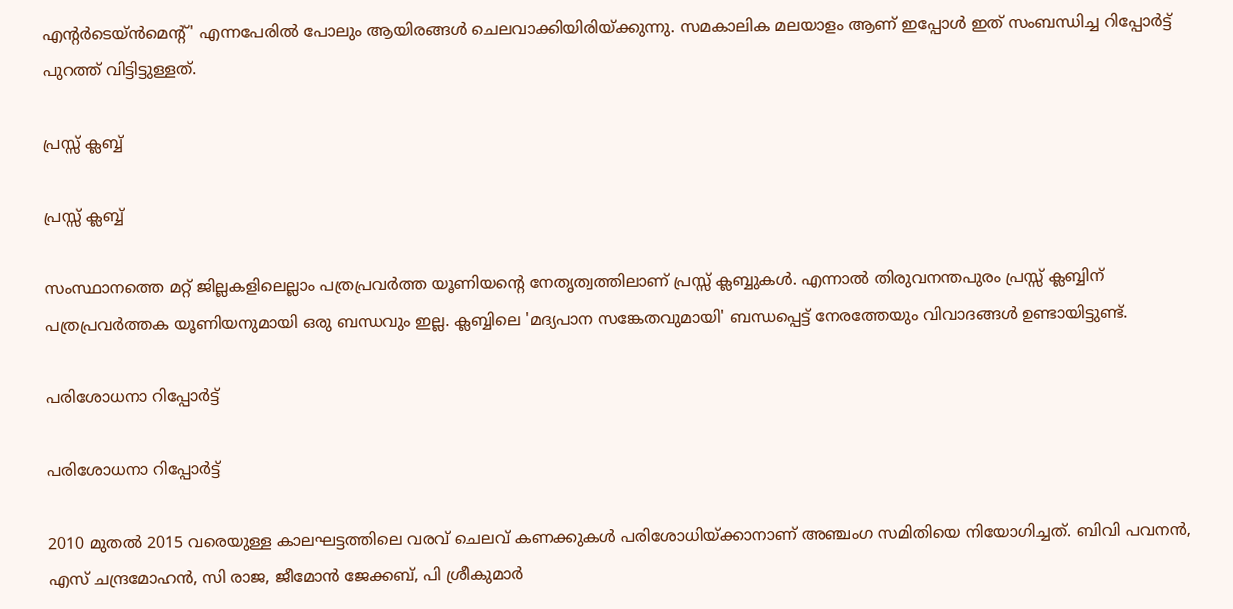എന്റര്‍ടെയ്ന്‍മെന്റ്' എന്നപേരില്‍ പോലും ആയിരങ്ങള്‍ ചെലവാക്കിയിരിയ്ക്കുന്നു. സമകാലിക മലയാളം ആണ് ഇപ്പോള്‍ ഇത് സംബന്ധിച്ച റിപ്പോര്‍ട്ട് പുറത്ത് വിട്ടിട്ടുള്ളത്.

പ്രസ്സ് ക്ലബ്ബ്

പ്രസ്സ് ക്ലബ്ബ്

സംസ്ഥാനത്തെ മറ്റ് ജില്ലകളിലെല്ലാം പത്രപ്രവര്‍ത്ത യൂണിയന്റെ നേതൃത്വത്തിലാണ് പ്രസ്സ് ക്ലബ്ബുകള്‍. എന്നാല്‍ തിരുവനന്തപുരം പ്രസ്സ് ക്ലബ്ബിന് പത്രപ്രവര്‍ത്തക യൂണിയനുമായി ഒരു ബന്ധവും ഇല്ല. ക്ലബ്ബിലെ 'മദ്യപാന സങ്കേതവുമായി' ബന്ധപ്പെട്ട് നേരത്തേയും വിവാദങ്ങള്‍ ഉണ്ടായിട്ടുണ്ട്.

പരിശോധനാ റിപ്പോര്‍ട്ട്

പരിശോധനാ റിപ്പോര്‍ട്ട്

2010 മുതല്‍ 2015 വരെയുള്ള കാലഘട്ടത്തിലെ വരവ് ചെലവ് കണക്കുകള്‍ പരിശോധിയ്ക്കാനാണ് അഞ്ചംഗ സമിതിയെ നിയോഗിച്ചത്. ബിവി പവനന്‍, എസ് ചന്ദ്രമോഹന്‍, സി രാജ, ജീമോന്‍ ജേക്കബ്, പി ശ്രീകുമാര്‍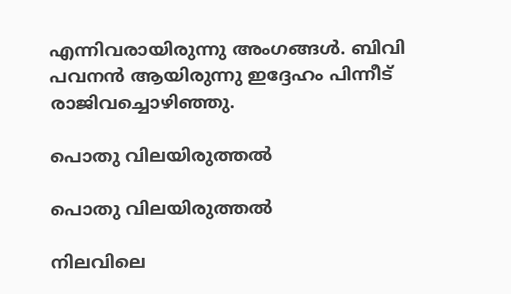എന്നിവരായിരുന്നു അംഗങ്ങള്‍. ബിവി പവനന്‍ ആയിരുന്നു ഇദ്ദേഹം പിന്നീട് രാജിവച്ചൊഴിഞ്ഞു.

പൊതു വിലയിരുത്തല്‍

പൊതു വിലയിരുത്തല്‍

നിലവിലെ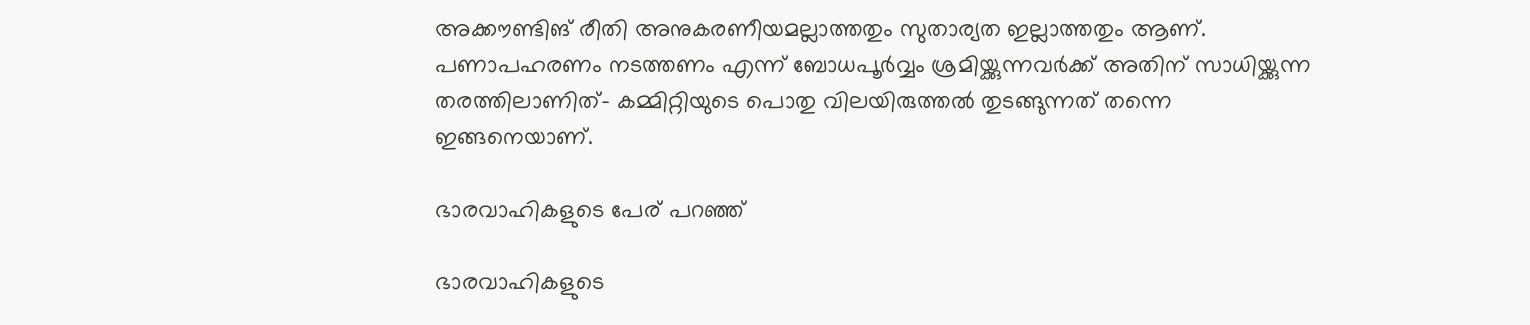അക്കൗണ്ടിങ് രീതി അനുകരണീയമല്ലാത്തതും സുതാര്യത ഇല്ലാത്തതും ആണ്. പണാപഹരണം നടത്തണം എന്ന് ബോധപൂര്‍വ്വം ശ്രമിയ്ക്കുന്നവര്‍ക്ക് അതിന്‌ സാധിയ്ക്കുന്ന തരത്തിലാണിത്- കമ്മിറ്റിയുടെ പൊതു വിലയിരുത്തല്‍ തുടങ്ങുന്നത് തന്നെ ഇങ്ങനെയാണ്.

ഭാരവാഹികളുടെ പേര് പറഞ്ഞ്

ഭാരവാഹികളുടെ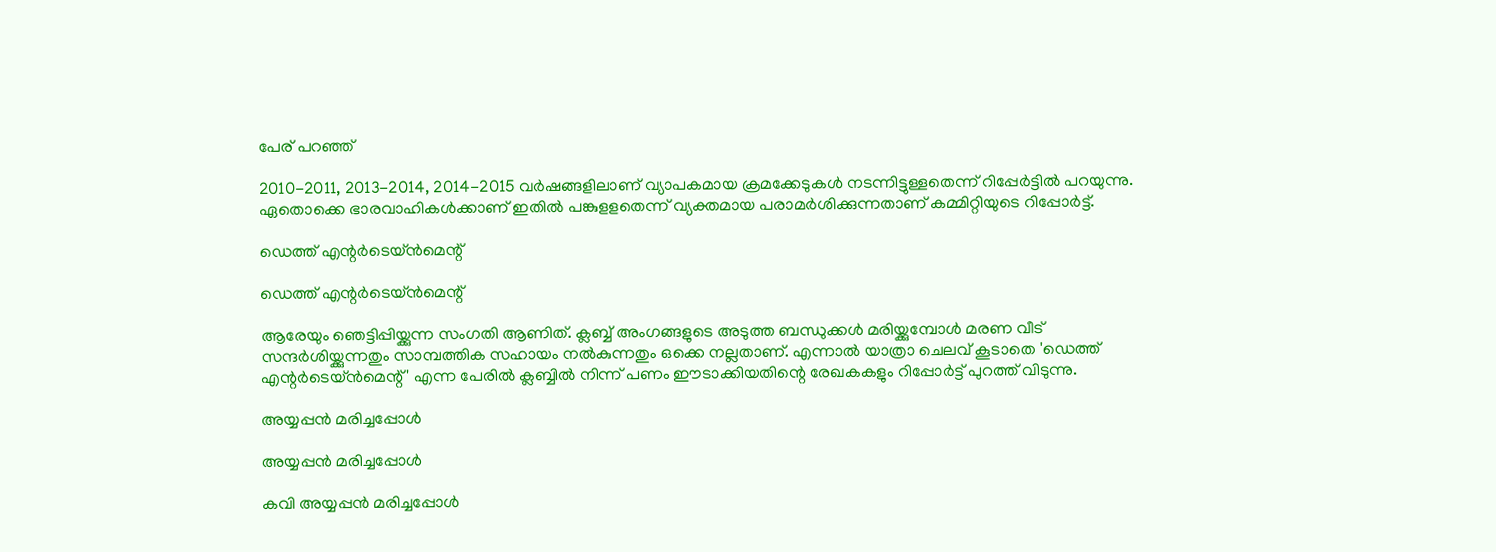പേര് പറഞ്ഞ്

2010-2011, 2013-2014, 2014-2015 വര്‍ഷങ്ങളിലാണ് വ്യാപകമായ ക്രമക്കേടുകള്‍ നടന്നിട്ടുള്ളതെന്ന് റിപ്പേര്‍ട്ടില്‍ പറയുന്നു. ഏതൊക്കെ ഭാരവാഹികള്‍ക്കാണ് ഇതില്‍ പങ്കുളളതെന്ന് വ്യക്തമായ പരാമര്‍ശിക്കുന്നതാണ് കമ്മിറ്റിയുടെ റിപ്പോര്‍ട്ട്.

ഡെത്ത് എന്റര്‍ടെയ്ന്‍മെന്റ്

ഡെത്ത് എന്റര്‍ടെയ്ന്‍മെന്റ്

ആരേയും ഞെട്ടിപ്പിയ്ക്കുന്ന സംഗതി ആണിത്. ക്ലബ്ബ് അംഗങ്ങളുടെ അടുത്ത ബന്ധുക്കള്‍ മരിയ്ക്കുമ്പോള്‍ മരണ വീട് സന്ദര്‍ശിയ്ക്കുന്നതും സാമ്പത്തിക സഹായം നല്‍കുന്നതും ഒക്കെ നല്ലതാണ്. എന്നാല്‍ യാത്രാ ചെലവ് കൂടാതെ 'ഡെത്ത് എന്റര്‍ടെയ്ന്‍മെന്റ്' എന്ന പേരില്‍ ക്ലബ്ബില്‍ നിന്ന് പണം ഈടാക്കിയതിന്റെ രേഖകകളും റിപ്പോര്‍ട്ട് പുറത്ത് വിടുന്നു.

അയ്യപ്പന്‍ മരിച്ചപ്പോള്‍

അയ്യപ്പന്‍ മരിച്ചപ്പോള്‍

കവി അയ്യപ്പന്‍ മരിച്ചപ്പോള്‍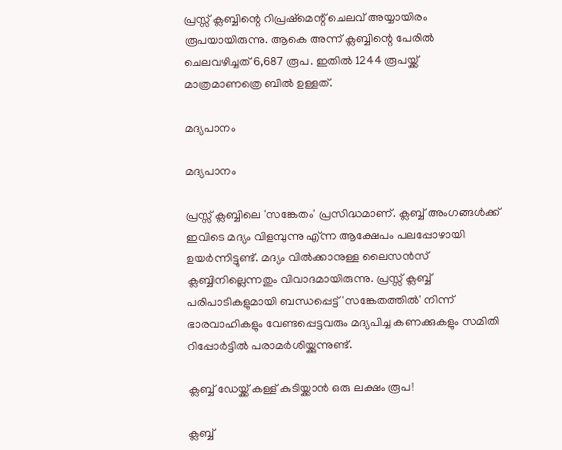പ്രസ്സ് ക്ലബ്ബിന്റെ റിപ്രഷ്‌മെന്റ് ചെലവ് അയ്യായിരം രൂപയായിരുന്നു. ആകെ അന്ന് ക്ലബ്ബിന്റെ പേരില്‍ ചെലവഴിച്ചത് 6,687 രൂപ. ഇതില്‍ 1244 രൂപയ്ക്ക് മാത്രമാണത്രെ ബില്‍ ഉള്ളത്.

മദ്യപാനം

മദ്യപാനം

പ്രസ്സ് ക്ലബ്ബിലെ 'സങ്കേതം' പ്രസിദ്ധമാണ്. ക്ലബ്ബ് അംഗങ്ങള്‍ക്ക് ഇവിടെ മദ്യം വിളമ്പുന്നു എ്ന്ന ആക്ഷേപം പലപ്പോഴായി ഉയര്‍ന്നിട്ടുണ്ട്. മദ്യം വില്‍ക്കാനുള്ള ലൈസന്‍സ് ക്ലബ്ബിനില്ലെന്നതും വിവാദമായിരുന്നു. പ്രസ്സ് ക്ലബ്ബ് പരിപാടികളുമായി ബന്ധപ്പെട്ട് 'സങ്കേതത്തില്‍' നിന്ന് ഭാരവാഹികളും വേണ്ടപ്പെട്ടവരും മദ്യപിച്ച കണക്കുകളും സമിതി റിപ്പോര്‍ട്ടില്‍ പരാമര്‍ശിയ്ക്കുന്നുണ്ട്.

ക്ലബ്ബ് ഡേയ്ക്ക് കള്ള് കുടിയ്ക്കാന്‍ ഒരു ലക്ഷം രൂപ!

ക്ലബ്ബ്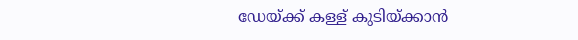ഡേയ്ക്ക് കള്ള് കുടിയ്ക്കാന്‍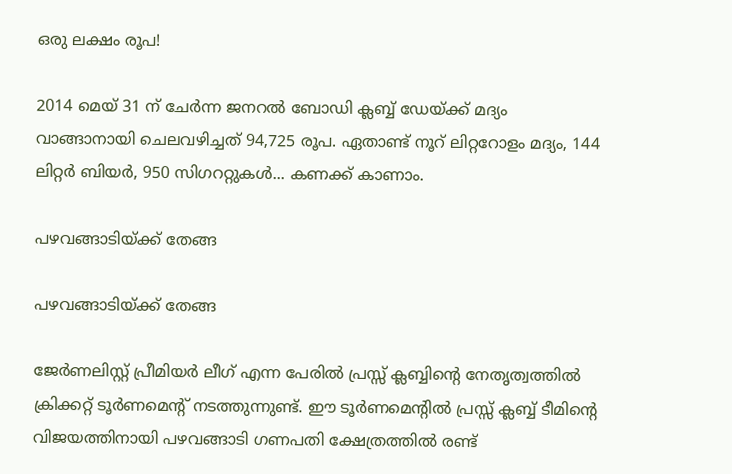ഒരു ലക്ഷം രൂപ!

2014 മെയ് 31 ന് ചേര്‍ന്ന ജനറല്‍ ബോഡി ക്ലബ്ബ് ഡേയ്ക്ക് മദ്യം വാങ്ങാനായി ചെലവഴിച്ചത് 94,725 രൂപ. ഏതാണ്ട് നൂറ് ലിറ്ററോളം മദ്യം, 144 ലിറ്റര്‍ ബിയര്‍, 950 സിഗററ്റുകള്‍... കണക്ക് കാണാം.

പഴവങ്ങാടിയ്ക്ക് തേങ്ങ

പഴവങ്ങാടിയ്ക്ക് തേങ്ങ

ജേര്‍ണലിസ്റ്റ് പ്രീമിയര്‍ ലീഗ് എന്ന പേരില്‍ പ്രസ്സ് ക്ലബ്ബിന്റെ നേതൃത്വത്തില്‍ ക്രിക്കറ്റ് ടൂര്‍ണമെന്റ് നടത്തുന്നുണ്ട്. ഈ ടൂര്‍ണമെന്റില്‍ പ്രസ്സ് ക്ലബ്ബ് ടീമിന്റെ വിജയത്തിനായി പഴവങ്ങാടി ഗണപതി ക്ഷേത്രത്തില്‍ രണ്ട്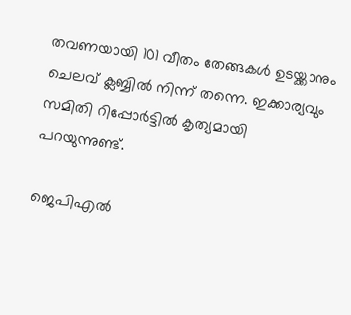തവണയായി 101 വീതം തേങ്ങകള്‍ ഉടയ്ക്കാനും ചെലവ് ക്ലബ്ബില്‍ നിന്ന് തന്നെ. ഇക്കാര്യവും സമിതി റിപ്പോര്‍ട്ടില്‍ കൃത്യമായി പറയുന്നുണ്ട്.

ജെപിഎല്‍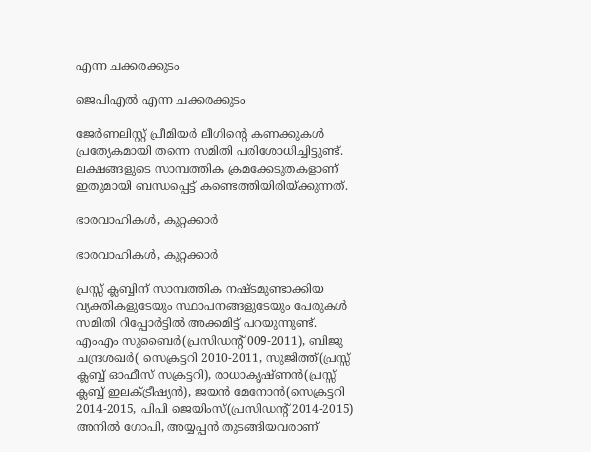എന്ന ചക്കരക്കുടം

ജെപിഎല്‍ എന്ന ചക്കരക്കുടം

ജേര്‍ണലിസ്റ്റ് പ്രീമിയര്‍ ലീഗിന്റെ കണക്കുകള്‍ പ്രത്യേകമായി തന്നെ സമിതി പരിശോധിച്ചിട്ടുണ്ട്. ലക്ഷങ്ങളുടെ സാമ്പത്തിക ക്രമക്കേടുതകളാണ് ഇതുമായി ബന്ധപ്പെട്ട് കണ്ടെത്തിയിരിയ്ക്കുന്നത്.

ഭാരവാഹികള്‍, കുറ്റക്കാര്‍

ഭാരവാഹികള്‍, കുറ്റക്കാര്‍

പ്രസ്സ് ക്ലബ്ബിന് സാമ്പത്തിക നഷ്ടമുണ്ടാക്കിയ വ്യക്തികളുടേയും സ്ഥാപനങ്ങളുടേയും പേരുകള്‍ സമിതി റിപ്പോര്‍ട്ടില്‍ അക്കമിട്ട് പറയുന്നുണ്ട്. എംഎം സുബൈര്‍(പ്രസിഡന്റ് 009-2011), ബിജു ചന്ദ്രശഖര്‍( സെക്രട്ടറി 2010-2011, സുജിത്ത്(പ്രസ്സ് ക്ലബ്ബ് ഓഫീസ് സക്രട്ടറി), രാധാകൃഷ്ണന്‍(പ്രസ്സ് ക്ലബ്ബ് ഇലക്ട്രീഷ്യന്‍), ജയന്‍ മേനോന്‍(സെക്രട്ടറി 2014-2015, പിപി ജെയിംസ്(പ്രസിഡന്റ് 2014-2015) അനില്‍ ഗോപി, അയ്യപ്പന്‍ തുടങ്ങിയവരാണ്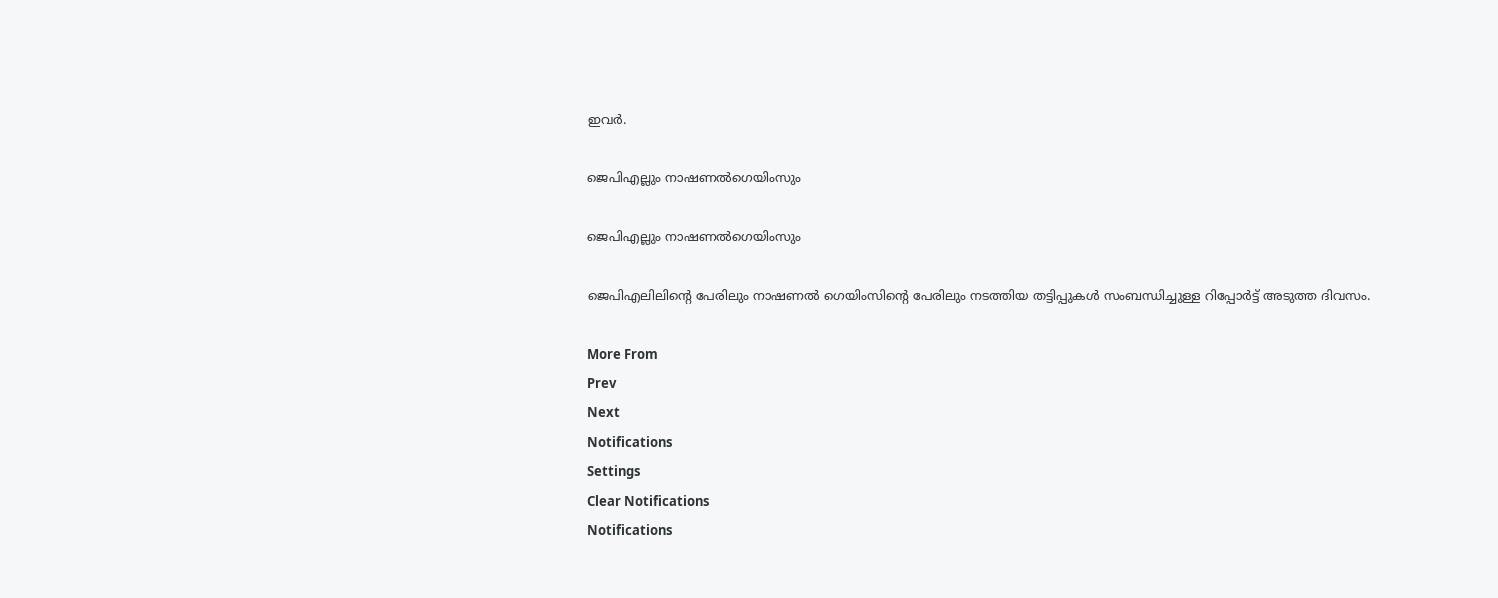ഇവര്‍.

ജെപിഎല്ലും നാഷണല്‍ഗെയിംസും

ജെപിഎല്ലും നാഷണല്‍ഗെയിംസും

ജെപിഎലിലിന്റെ പേരിലും നാഷണല്‍ ഗെയിംസിന്റെ പേരിലും നടത്തിയ തട്ടിപ്പുകള്‍ സംബന്ധിച്ചുള്ള റിപ്പോര്‍ട്ട് അടുത്ത ദിവസം.

More From
Prev
Next
Notifications
Settings
Clear Notifications
Notifications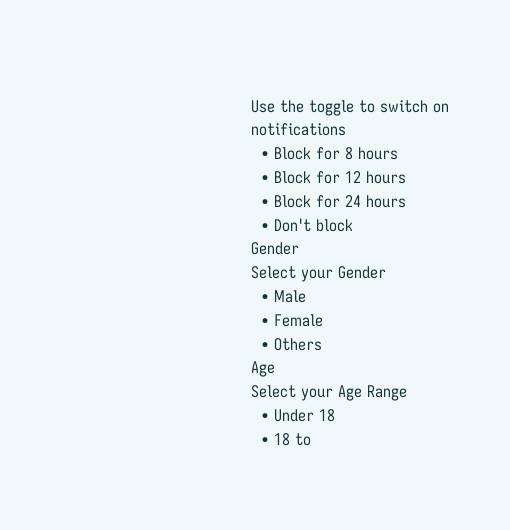Use the toggle to switch on notifications
  • Block for 8 hours
  • Block for 12 hours
  • Block for 24 hours
  • Don't block
Gender
Select your Gender
  • Male
  • Female
  • Others
Age
Select your Age Range
  • Under 18
  • 18 to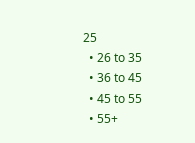25
  • 26 to 35
  • 36 to 45
  • 45 to 55
  • 55+